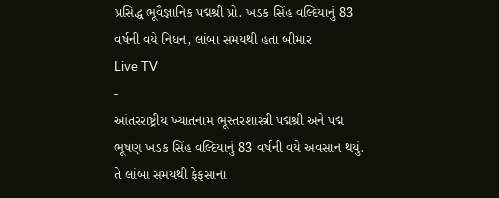પ્રસિદ્ધ ભૂવૈજ્ઞાનિક પદ્મશ્રી પ્રો. ખડક સિંહ વલ્દિયાનું 83 વર્ષની વયે નિધન, લાંબા સમયથી હતા બીમાર
Live TV
-
આંતરરાષ્ટ્રીય ખ્યાતનામ ભૂસ્તરશાસ્ત્રી પદ્મશ્રી અને પદ્મ ભૂષણ ખડક સિંહ વલ્દિયાનું 83 વર્ષની વયે અવસાન થયું. તે લાંબા સમયથી ફેફસાના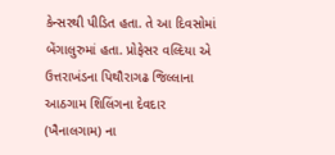કેન્સરથી પીડિત હતા. તે આ દિવસોમાં બેંગાલુરુમાં હતા. પ્રોફેસર વલ્દિયા એ ઉત્તરાખંડના પિથૌરાગઢ જિલ્લાના આઠગામ શિલિંગના દેવદાર (ખૈનાલગામ) ના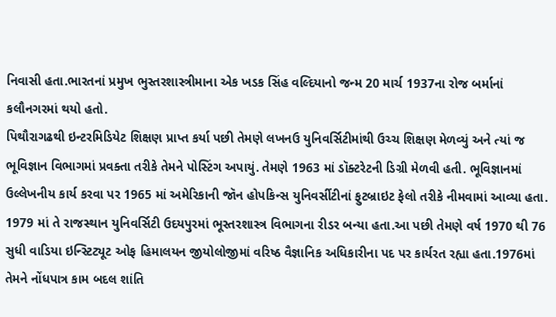નિવાસી હતા.ભારતનાં પ્રમુખ ભુસ્તરશાસ્ત્રીમાના એક ખડક સિંહ વલ્દિયાનો જન્મ 20 માર્ચ 1937ના રોજ બર્માનાં કલૌનગરમાં થયો હતો.
પિથૌરાગઢથી ઇન્ટરમિડિયેટ શિક્ષણ પ્રાપ્ત કર્યા પછી તેમણે લખનઉ યુનિવર્સિટીમાંથી ઉચ્ચ શિક્ષણ મેળવ્યું અને ત્યાં જ ભૂવિજ્ઞાન વિભાગમાં પ્રવક્તા તરીકે તેમને પોસ્ટિંગ અપાયું. તેમણે 1963 માં ડૉક્ટરેટની ડિગ્રી મેળવી હતી. ભૂવિજ્ઞાનમાં ઉલ્લેખનીય કાર્ય કરવા પર 1965 માં અમેરિકાની જૉન હોપકિન્સ યુનિવર્સીટીનાં ફુટબ્રાઇટ ફેલો તરીકે નીમવામાં આવ્યા હતા. 1979 માં તે રાજસ્થાન યુનિવર્સિટી ઉદયપુરમાં ભૂસ્તરશાસ્ત્ર વિભાગના રીડર બન્યા હતા.આ પછી તેમણે વર્ષ 1970 થી 76 સુધી વાડિયા ઇન્સ્ટિટ્યૂટ ઓફ હિમાલયન જીયોલોજીમાં વરિષ્ઠ વૈજ્ઞાનિક અધિકારીના પદ પર કાર્યરત રહ્યા હતા.1976માં તેમને નોંધપાત્ર કામ બદલ શાંતિ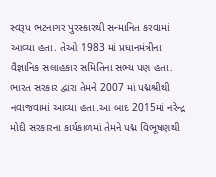સ્વરૂપ ભટનાગર પુરસ્કારથી સન્માનિત કરવામાં આવ્યા હતા. તેઓ 1983 માં પ્રધાનમંત્રીના વૈજ્ઞાનિક સલાહકાર સમિતિના સભ્ય પણ હતા. ભારત સરકાર દ્વારા તેમને 2007 માં પદ્મશ્રીથી નવાજવામાં આવ્યા હતા.આ બાદ 2015માં નરેન્દ્ર મોદી સરકારના કાર્યકાળમાં તેમને પદ્મ વિભૂષણથી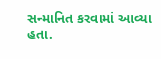સન્માનિત કરવામાં આવ્યા હતા.